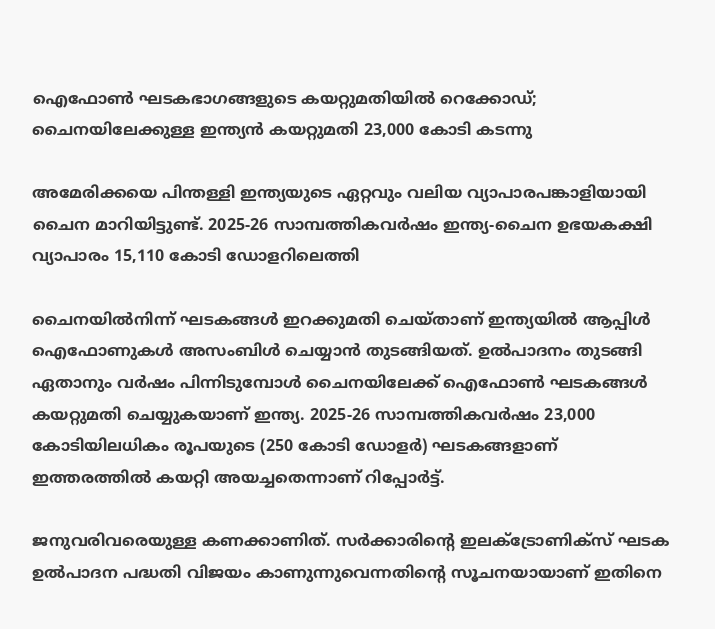ഐഫോണ്‍ ഘടകഭാഗങ്ങളുടെ കയറ്റുമതിയില്‍ റെക്കോഡ്; ചൈനയിലേക്കുള്ള ഇന്ത്യന്‍ കയറ്റുമതി 23,000 കോടി കടന്നു

അമേരിക്കയെ പിന്തള്ളി ഇന്ത്യയുടെ ഏറ്റവും വലിയ വ്യാപാരപങ്കാളിയായി ചൈന മാറിയിട്ടുണ്ട്. 2025-26 സാമ്പത്തികവര്‍ഷം ഇന്ത്യ-ചൈന ഉഭയകക്ഷി വ്യാപാരം 15,110 കോടി ഡോളറിലെത്തി

ചൈനയില്‍നിന്ന് ഘടകങ്ങള്‍ ഇറക്കുമതി ചെയ്താണ് ഇന്ത്യയില്‍ ആപ്പിള്‍ ഐഫോണുകള്‍ അസംബിള്‍ ചെയ്യാന്‍ തുടങ്ങിയത്. ഉല്‍പാദനം തുടങ്ങി ഏതാനും വര്‍ഷം പിന്നിടുമ്പോള്‍ ചൈനയിലേക്ക് ഐഫോണ്‍ ഘടകങ്ങള്‍ കയറ്റുമതി ചെയ്യുകയാണ് ഇന്ത്യ. 2025-26 സാമ്പത്തികവര്‍ഷം 23,000 കോടിയിലധികം രൂപയുടെ (250 കോടി ഡോളര്‍) ഘടകങ്ങളാണ് ഇത്തരത്തില്‍ കയറ്റി അയച്ചതെന്നാണ് റിപ്പോര്‍ട്ട്.

ജനുവരിവരെയുള്ള കണക്കാണിത്. സര്‍ക്കാരിന്റെ ഇലക്ട്രോണിക്‌സ് ഘടക ഉല്‍പാദന പദ്ധതി വിജയം കാണുന്നുവെന്നതിന്റെ സൂചനയായാണ് ഇതിനെ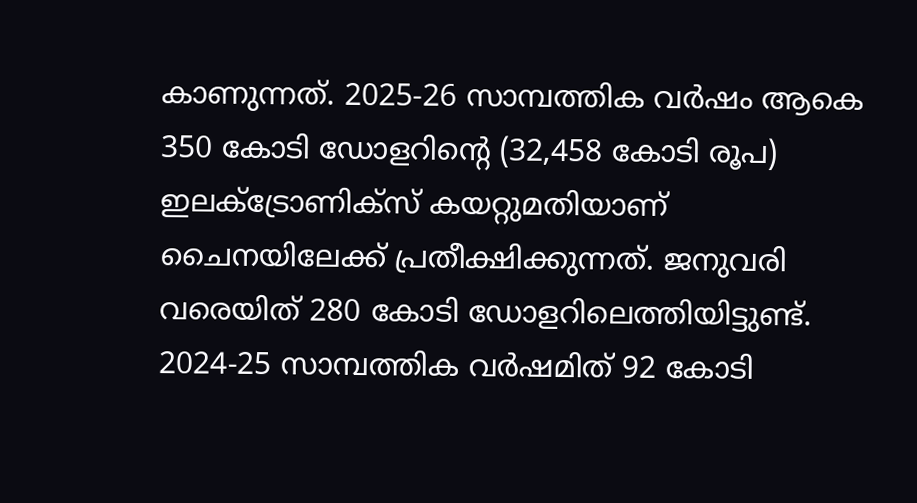കാണുന്നത്. 2025-26 സാമ്പത്തിക വര്‍ഷം ആകെ 350 കോടി ഡോളറിന്റെ (32,458 കോടി രൂപ) ഇലക്ട്രോണിക്‌സ് കയറ്റുമതിയാണ് ചൈനയിലേക്ക് പ്രതീക്ഷിക്കുന്നത്. ജനുവരി വരെയിത് 280 കോടി ഡോളറിലെത്തിയിട്ടുണ്ട്. 2024-25 സാമ്പത്തിക വര്‍ഷമിത് 92 കോടി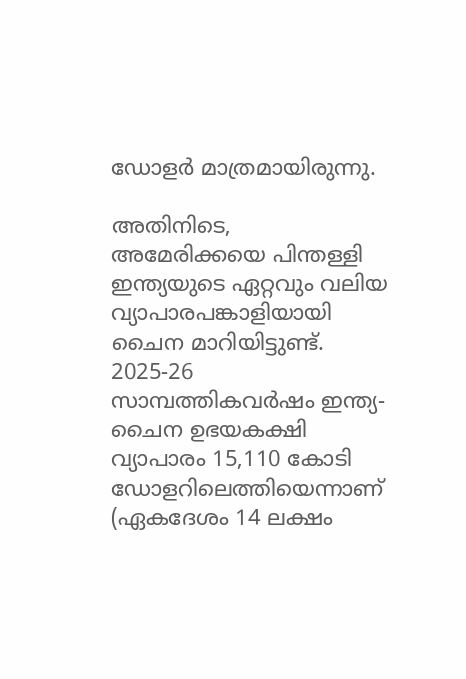ഡോളര്‍ മാത്രമായിരുന്നു.

അതിനിടെ, അമേരിക്കയെ പിന്തള്ളി ഇന്ത്യയുടെ ഏറ്റവും വലിയ വ്യാപാരപങ്കാളിയായി ചൈന മാറിയിട്ടുണ്ട്. 2025-26 സാമ്പത്തികവര്‍ഷം ഇന്ത്യ-ചൈന ഉഭയകക്ഷി വ്യാപാരം 15,110 കോടി ഡോളറിലെത്തിയെന്നാണ് (ഏകദേശം 14 ലക്ഷം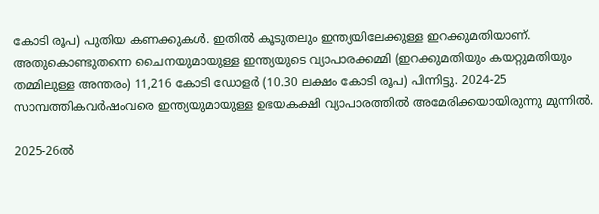കോടി രൂപ) പുതിയ കണക്കുകള്‍. ഇതില്‍ കൂടുതലും ഇന്ത്യയിലേക്കുള്ള ഇറക്കുമതിയാണ്. അതുകൊണ്ടുതന്നെ ചൈനയുമായുള്ള ഇന്ത്യയുടെ വ്യാപാരക്കമ്മി (ഇറക്കുമതിയും കയറ്റുമതിയും തമ്മിലുള്ള അന്തരം) 11,216 കോടി ഡോളര്‍ (10.30 ലക്ഷം കോടി രൂപ) പിന്നിട്ടു. 2024-25 സാമ്പത്തികവര്‍ഷംവരെ ഇന്ത്യയുമായുള്ള ഉഭയകക്ഷി വ്യാപാരത്തില്‍ അമേരിക്കയായിരുന്നു മുന്നില്‍.

2025-26ല്‍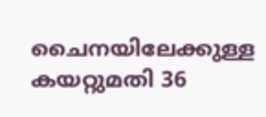ചൈനയിലേക്കുള്ള കയറ്റുമതി 36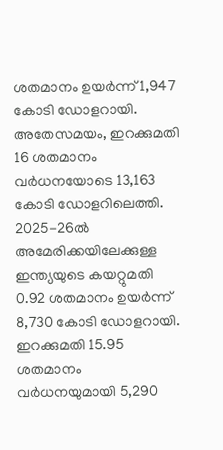ശതമാനം ഉയര്‍ന്ന് 1,947 കോടി ഡോളറായി. അതേസമയം, ഇറക്കുമതി 16 ശതമാനം വര്‍ധനയോടെ 13,163 കോടി ഡോളറിലെത്തി. 2025-26ല്‍ അമേരിക്കയിലേക്കുള്ള ഇന്ത്യയുടെ കയറ്റുമതി 0.92 ശതമാനം ഉയര്‍ന്ന് 8,730 കോടി ഡോളറായി. ഇറക്കുമതി 15.95 ശതമാനം വര്‍ധനയുമായി 5,290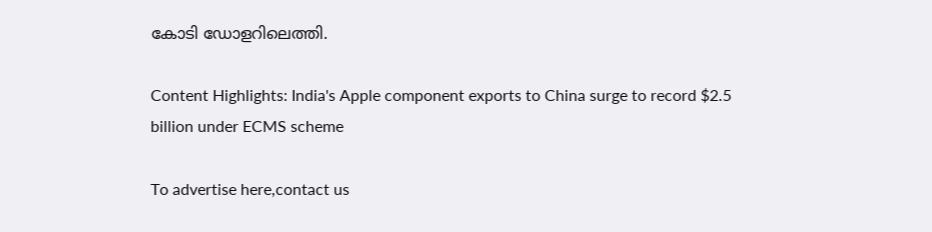കോടി ഡോളറിലെത്തി.

Content Highlights: India's Apple component exports to China surge to record $2.5 billion under ECMS scheme

To advertise here,contact us